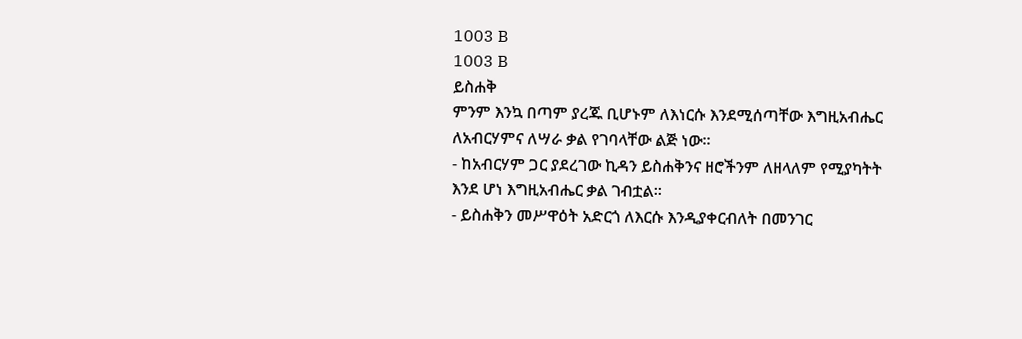1003 B
1003 B
ይስሐቅ
ምንም እንኳ በጣም ያረጁ ቢሆኑም ለእነርሱ እንደሚሰጣቸው እግዚአብሔር ለአብርሃምና ለሣራ ቃል የገባላቸው ልጅ ነው።
- ከአብርሃም ጋር ያደረገው ኪዳን ይስሐቅንና ዘሮችንም ለዘላለም የሚያካትት እንደ ሆነ እግዚአብሔር ቃል ገብቷል።
- ይስሐቅን መሥዋዕት አድርጎ ለእርሱ እንዲያቀርብለት በመንገር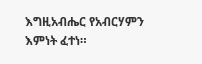እግዚአብሔር የአብርሃምን እምነት ፈተነ።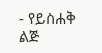- የይስሐቅ ልጅ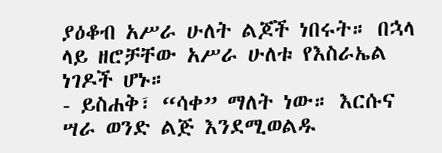ያዕቆብ አሥራ ሁለት ልጆች ነበሩት። በኋላ ላይ ዘሮቻቸው አሥራ ሁለቱ የእስራኤል ነገዶች ሆኑ።
- ይስሐቅ፣ “ሳቀ” ማለት ነው። እርሱና ሣራ ወንድ ልጅ እንደሚወልዱ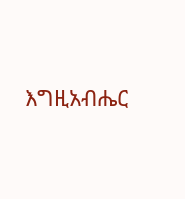እግዚአብሔር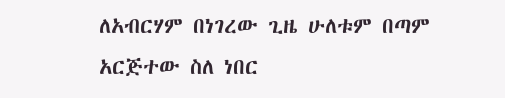ለአብርሃም በነገረው ጊዜ ሁለቱም በጣም አርጅተው ስለ ነበር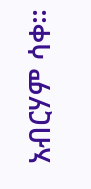አብርሃም ሳቀ።